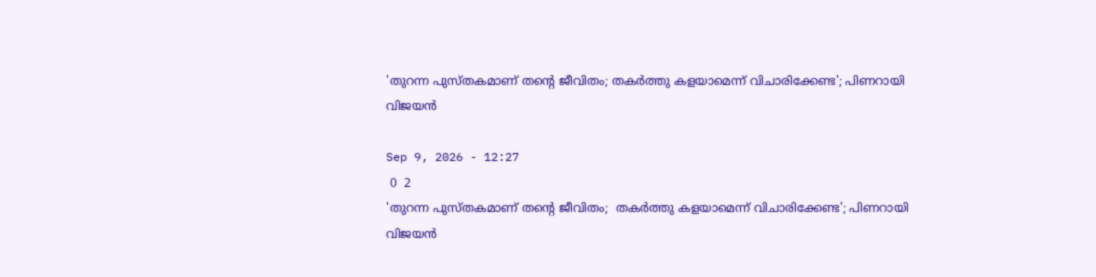'തുറന്ന പുസ്തകമാണ് തന്റെ ജീവിതം; തകര്‍ത്തു കളയാമെന്ന് വിചാരിക്കേണ്ട'; പിണറായി വിജയന്‍

Sep 9, 2026 - 12:27
 0  2
'തുറന്ന പുസ്തകമാണ് തന്റെ ജീവിതം;  തകര്‍ത്തു കളയാമെന്ന് വിചാരിക്കേണ്ട'; പിണറായി വിജയന്‍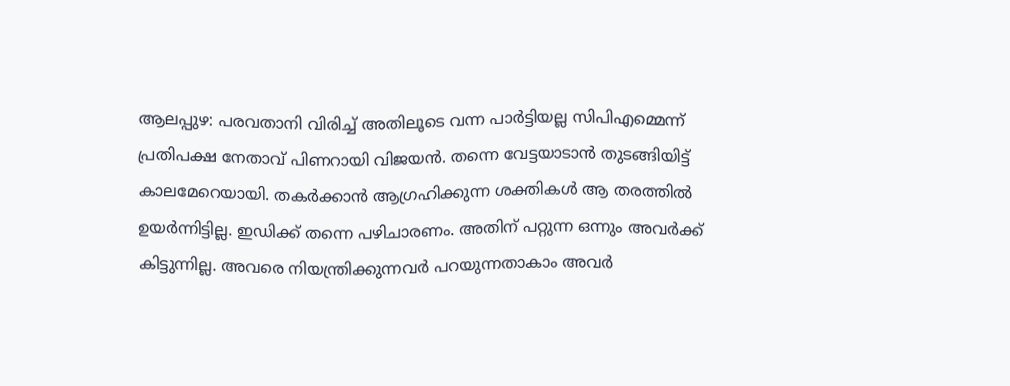ആലപ്പുഴ: പരവതാനി വിരിച്ച് അതിലൂടെ വന്ന പാര്‍ട്ടിയല്ല സിപിഎമ്മെന്ന് പ്രതിപക്ഷ നേതാവ് പിണറായി വിജയന്‍. തന്നെ വേട്ടയാടാന്‍ തുടങ്ങിയിട്ട് കാലമേറെയായി. തകര്‍ക്കാന്‍ ആഗ്രഹിക്കുന്ന ശക്തികള്‍ ആ തരത്തില്‍ ഉയര്‍ന്നിട്ടില്ല. ഇഡിക്ക് തന്നെ പഴിചാരണം. അതിന് പറ്റുന്ന ഒന്നും അവര്‍ക്ക് കിട്ടുന്നില്ല. അവരെ നിയന്ത്രിക്കുന്നവര്‍ പറയുന്നതാകാം അവര്‍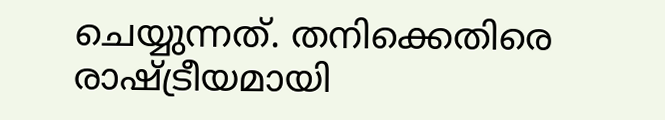ചെയ്യുന്നത്. തനിക്കെതിരെ രാഷ്ട്രീയമായി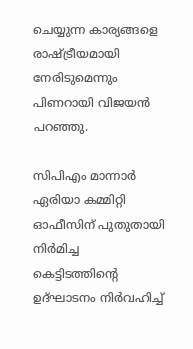ചെയ്യുന്ന കാര്യങ്ങളെ രാഷ്ട്രീയമായി നേരിടുമെന്നും പിണറായി വിജയന്‍ പറഞ്ഞു.

സിപിഎം മാന്നാര്‍ ഏരിയാ കമ്മിറ്റി ഓഫീസിന് പുതുതായി നിര്‍മിച്ച കെട്ടിടത്തിന്റെ ഉദ്ഘാടനം നിര്‍വഹിച്ച്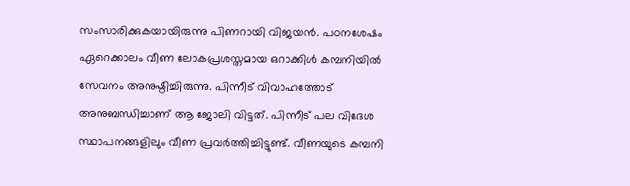സംസാരിക്കുകയായിരുന്നു പിണറായി വിജയന്‍. പഠനശേഷം ഏറെക്കാലം വീണ ലോകപ്രശസ്തമായ ഒറാക്കിള്‍ കമ്പനിയില്‍ സേവനം അനുഷ്ഠിച്ചിരുന്നു. പിന്നീട് വിവാഹത്തോട് അനുബന്ധിച്ചാണ് ആ ജോലി വിട്ടത്. പിന്നീട് പല വിദേശ സ്ഥാപനങ്ങളിലും വീണ പ്രവര്‍ത്തിച്ചിട്ടുണ്ട്. വീണയുടെ കമ്പനി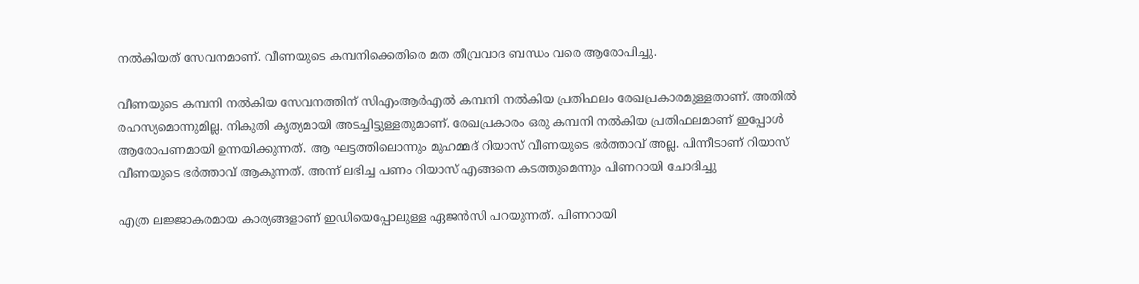നല്‍കിയത് സേവനമാണ്. വീണയുടെ കമ്പനിക്കെതിരെ മത തീവ്രവാദ ബന്ധം വരെ ആരോപിച്ചു.

വീണയുടെ കമ്പനി നല്‍കിയ സേവനത്തിന് സിഎംആര്‍എല്‍ കമ്പനി നല്‍കിയ പ്രതിഫലം രേഖപ്രകാരമുള്ളതാണ്. അതില്‍ രഹസ്യമൊന്നുമില്ല. നികുതി കൃത്യമായി അടച്ചിട്ടുള്ളതുമാണ്. രേഖപ്രകാരം ഒരു കമ്പനി നല്‍കിയ പ്രതിഫലമാണ് ഇപ്പോള്‍ ആരോപണമായി ഉന്നയിക്കുന്നത്. ആ ഘട്ടത്തിലൊന്നും മുഹമ്മദ് റിയാസ് വീണയുടെ ഭര്‍ത്താവ് അല്ല. പിന്നീടാണ് റിയാസ് വീണയുടെ ഭര്‍ത്താവ് ആകുന്നത്. അന്ന് ലഭിച്ച പണം റിയാസ് എങ്ങനെ കടത്തുമെന്നും പിണറായി ചോദിച്ചു

എത്ര ലജ്ജാകരമായ കാര്യങ്ങളാണ് ഇഡിയെപ്പോലുള്ള ഏജന്‍സി പറയുന്നത്. പിണറായി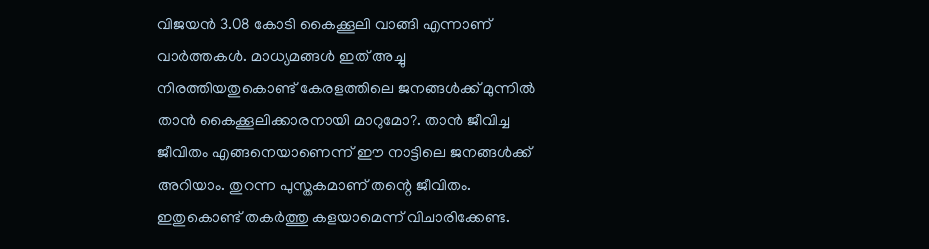വിജയന്‍ 3.08 കോടി കൈക്കൂലി വാങ്ങി എന്നാണ് വാര്‍ത്തകള്‍. മാധ്യമങ്ങള്‍ ഇത് അച്ചു നിരത്തിയതുകൊണ്ട് കേരളത്തിലെ ജനങ്ങള്‍ക്ക് മുന്നില്‍ താന്‍ കൈക്കൂലിക്കാരനായി മാറുമോ?. താന്‍ ജീവിച്ച ജീവിതം എങ്ങനെയാണെന്ന് ഈ നാട്ടിലെ ജനങ്ങള്‍ക്ക് അറിയാം. തുറന്ന പുസ്തകമാണ് തന്റെ ജീവിതം. ഇതുകൊണ്ട് തകര്‍ത്തു കളയാമെന്ന് വിചാരിക്കേണ്ട.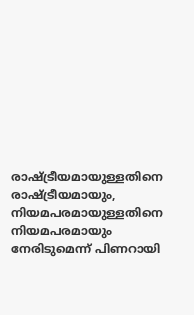രാഷ്ട്രീയമായുള്ളതിനെ രാഷ്ട്രീയമായും, നിയമപരമായുള്ളതിനെ നിയമപരമായും നേരിടുമെന്ന് പിണറായി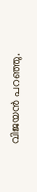വിജയന്‍ പറഞ്ഞു.